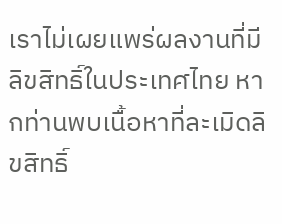เราไม่เผยแพร่ผลงานที่มีลิขสิทธิ์ในประเทศไทย หากท่านพบเนื้อหาที่ละเมิดลิขสิทธิ์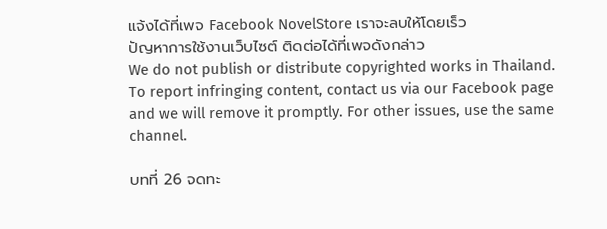แจ้งได้ที่เพจ Facebook NovelStore เราจะลบให้โดยเร็ว
ปัญหาการใช้งานเว็บไซต์ ติดต่อได้ที่เพจดังกล่าว
We do not publish or distribute copyrighted works in Thailand. To report infringing content, contact us via our Facebook page and we will remove it promptly. For other issues, use the same channel.

บทที่ 26 จดทะ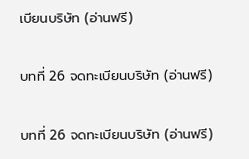เบียนบริษัท (อ่านฟรี)

บทที่ 26 จดทะเบียนบริษัท (อ่านฟรี)

บทที่ 26 จดทะเบียนบริษัท (อ่านฟรี)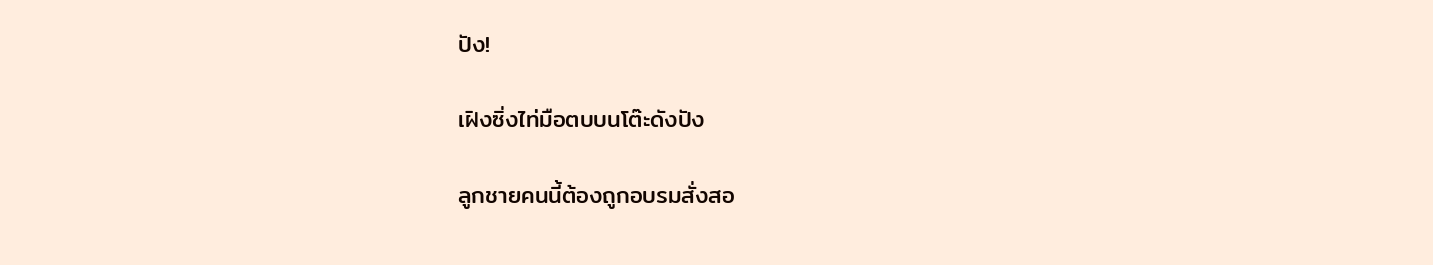ปัง!

เฝิงซิ่งไท่มือตบบนโต๊ะดังปัง

ลูกชายคนนี้ต้องถูกอบรมสั่งสอ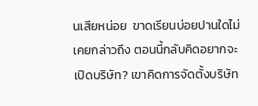นเสียหน่อย  ขาดเรียนบ่อยปานใดไม่เคยกล่าวถึง ตอนนี้กลับคิดอยากจะเปิดบริษัท? เขาคิดการจัดตั้งบริษัท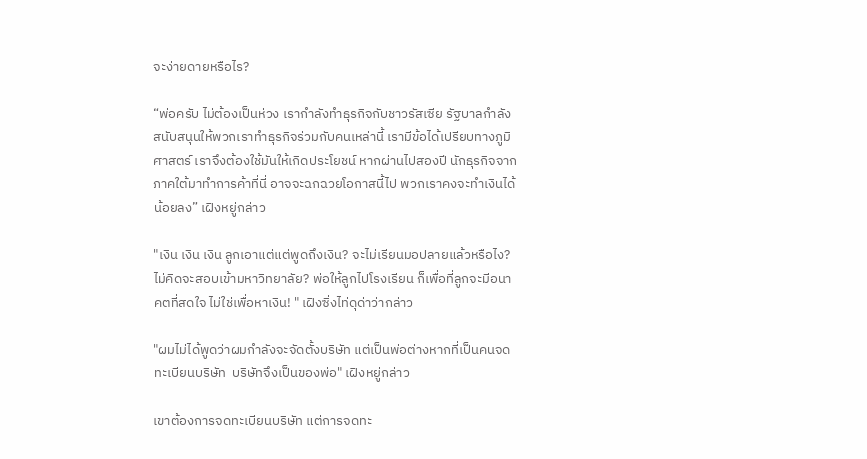จะง่ายดายหรือไร?

“พ่อครับ ไม่ต้องเป็นห่วง เรากำลังทำธุรกิจกับชาวรัสเซีย รัฐบาลกำลังสนับสนุนให้พวกเราทำธุรกิจร่วมกับคนเหล่านี้ เรามีข้อได้เปรียบทางภูมิศาสตร์ เราจึงต้องใช้มันให้เกิดประโยชน์ หากผ่านไปสองปี นักธุรกิจจากภาคใต้มาทำการค้าที่นี่ อาจจะฉกฉวยโอกาสนี้ไป พวกเราคงจะทำเงินได้น้อยลง” เฝิงหยู่กล่าว

"เงิน เงิน เงิน ลูกเอาแต่แต่พูดถึงเงิน? จะไม่เรียนมอปลายแล้วหรือไง? ไม่คิดจะสอบเข้ามหาวิทยาลัย? พ่อให้ลูกไปโรงเรียน ก็เพื่อที่ลูกจะมีอนาคตที่สดใจ ไม่ใช่เพื่อหาเงิน! " เฝิงซิ่งไท่ดุด่าว่ากล่าว

"ผมไม่ได้พูดว่าผมกำลังจะจัดตั้งบริษัท แต่เป็นพ่อต่างหากที่เป็นคนจดทะเบียนบริษัท  บริษัทจึงเป็นของพ่อ" เฝิงหยู่กล่าว

เขาต้องการจดทะเบียนบริษัท แต่การจดทะ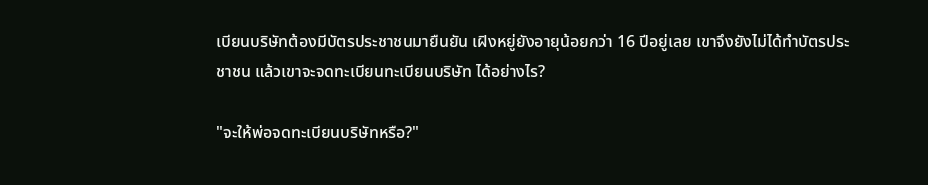เบียนบริษัทต้องมีบัตรประชาชนมายืนยัน เฝิงหยู่ยังอายุน้อยกว่า 16 ปีอยู่เลย เขาจึงยังไม่ได้ทำบัตรประชาชน แล้วเขาจะจดทะเบียนทะเบียนบริษัท ได้อย่างไร?

"จะให้พ่อจดทะเบียนบริษัทหรือ?"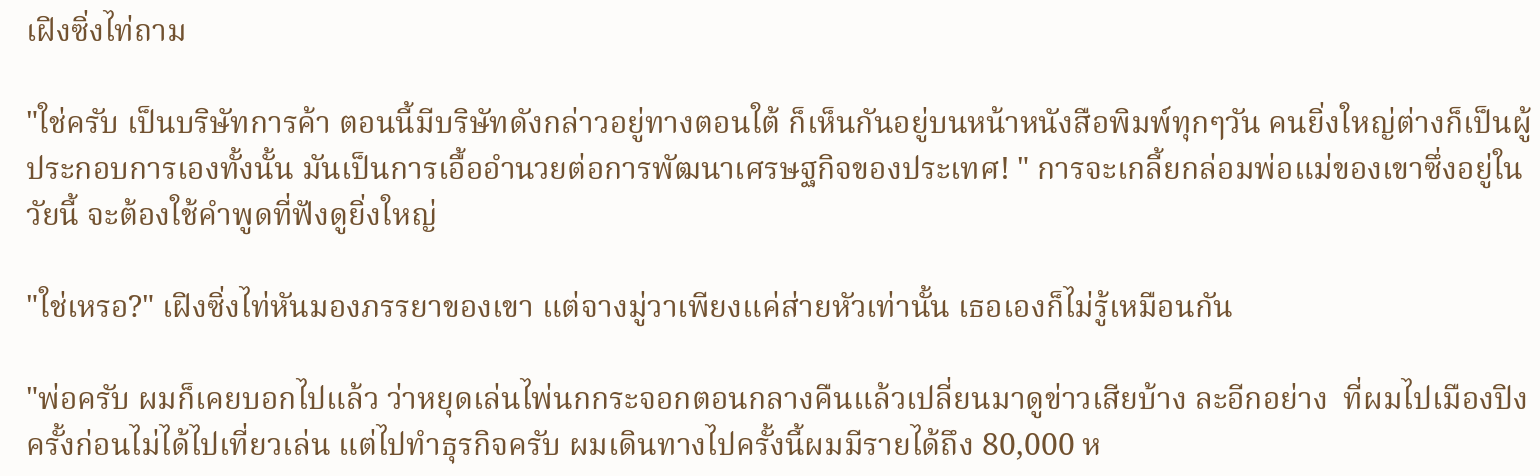เฝิงซิ่งไท่ถาม

"ใช่ครับ เป็นบริษัทการค้า ตอนนี้มีบริษัทดังกล่าวอยู่ทางตอนใต้ ก็เห็นกันอยู่บนหน้าหนังสือพิมพ์ทุกๆวัน คนยิ่งใหญ่ต่างก็เป็นผู้ประกอบการเองทั้งนั้น มันเป็นการเอื้ออำนวยต่อการพัฒนาเศรษฐกิจของประเทศ! " การจะเกลี้ยกล่อมพ่อแม่ของเขาซึ่งอยู่ในวัยนี้ จะต้องใช้คำพูดที่ฟังดูยิ่งใหญ่

"ใช่เหรอ?" เฝิงซิ่งไท่หันมองภรรยาของเขา แต่จางมู่วาเพียงแค่ส่ายหัวเท่านั้น เธอเองก็ไม่รู้เหมือนกัน

"พ่อครับ ผมก็เคยบอกไปแล้ว ว่าหยุดเล่นไพ่นกกระจอกตอนกลางคืนแล้วเปลี่ยนมาดูข่าวเสียบ้าง ละอีกอย่าง  ที่ผมไปเมืองปิงครั้งก่อนไม่ได้ไปเที่ยวเล่น แต่ไปทำธุรกิจครับ ผมเดินทางไปครั้งนี้ผมมีรายได้ถึง 80,000 ห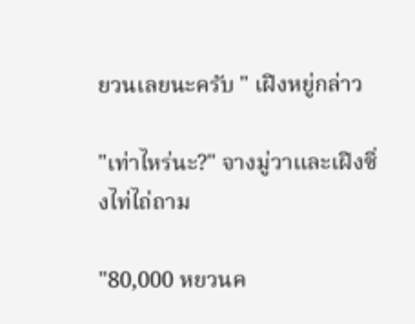ยวนเลยนะครับ " เฝิงหยู่กล่าว

"เท่าไหร่นะ?" จางมู่วาและเฝิงซิ่งไท่ไถ่ถาม

"80,000 หยวนค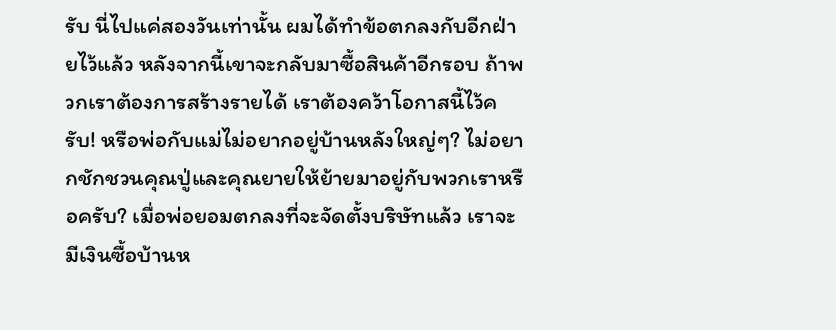รับ นี่ไปแค่สองวันเท่านั้น ผมได้ทำข้อตกลงกับอีกฝ่ายไว้แล้ว หลังจากนี้เขาจะกลับมาซื้อสินค้าอีกรอบ ถ้าพวกเราต้องการสร้างรายได้ เราต้องคว้าโอกาสนี้ไว้ครับ! หรือพ่อกับแม่ไม่อยากอยู่บ้านหลังใหญ่ๆ? ไม่อยากชักชวนคุณปู่และคุณยายให้ย้ายมาอยู่กับพวกเราหรือครับ? เมื่อพ่อยอมตกลงที่จะจัดตั้งบริษัทแล้ว เราจะมีเงินซื้อบ้านห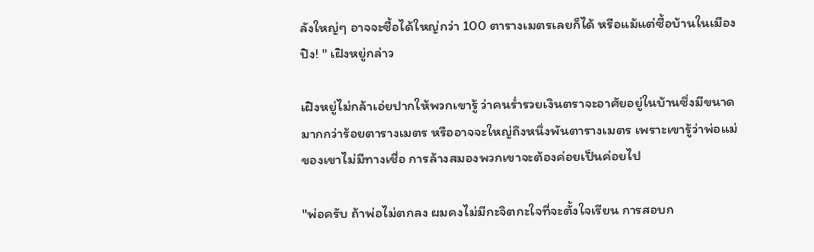ลังใหญ่ๆ อาจจะซื้อได้ใหญ่กว่า 100 ตารางเมตรเลยก็ได้ หรือแม้แต่ซื้อบ้านในเมืองปิง! " เฝิงหยู่กล่าว

เฝิงหยู่ไม่กล้าเอ่ยปากให้พวกเขารู้ ว่าคนร่ำรวยเงินตราจะอาศัยอยู่ในบ้านซึ่งมีขนาดมากกว่าร้อยตารางเมตร หรืออาจจะใหญ่ถึงหนึ่งพันตารางเมตร เพราะเขารู้ว่าพ่อแม่ของเขาไม่มีทางเชื่อ การล้างสมองพวกเขาจะต้องค่อยเป็นค่อยไป

"พ่อครับ ถ้าพ่อไม่ตกลง ผมคงไม่มีกะจิตกะใจที่จะตั้งใจเรียน การสอบก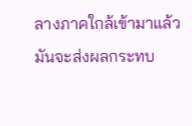ลางภาคใกล้เข้ามาแล้ว มันจะส่งผลกระทบ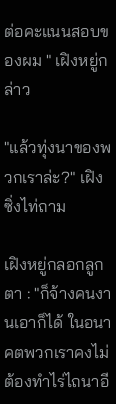ต่อคะแนนสอบของผม " เฝิงหยู่กล่าว

"แล้วทุ่งนาของพวกเราล่ะ?" เฝิงซิ่งไท่ถาม

เฝิงหยู่กลอกลูกตา : "ก็จ้างคนงานเอาก็ได้ ในอนาคตพวกเราคงไม่ต้องทำไร่ไถนาอี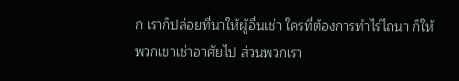ก เราก็ปล่อยที่นาให้ผู้อื่นเช่า ใครที่ต้องการทำไร่ไถนา ก็ให้พวกเขาเช่าอาศัยไป ส่วนพวกเรา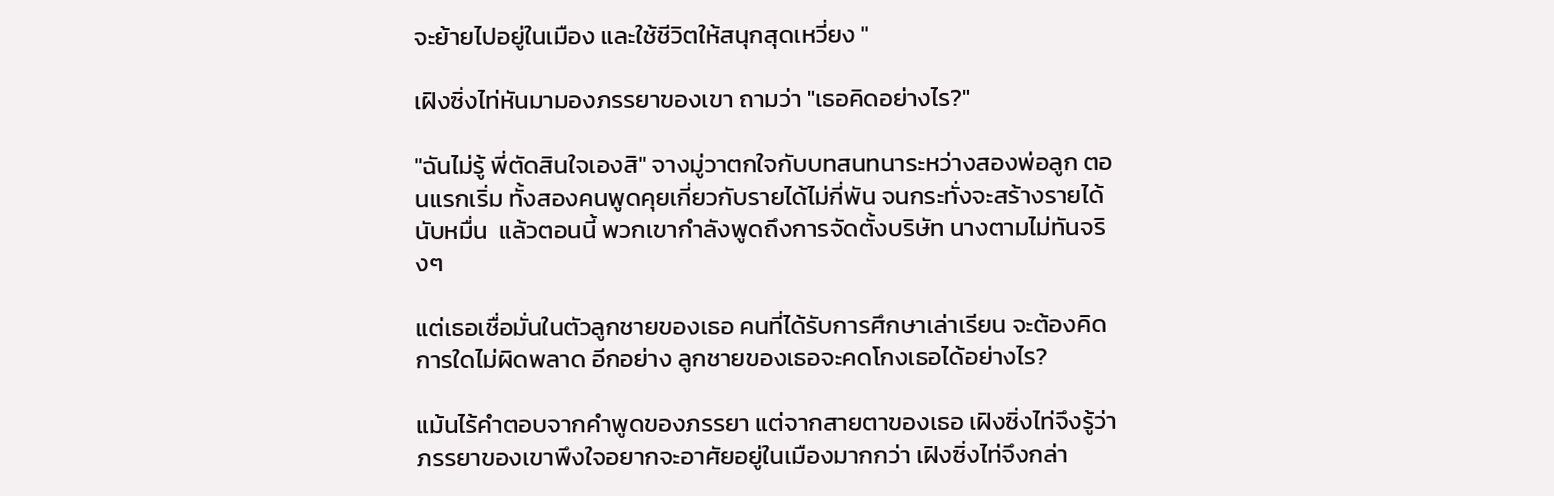จะย้ายไปอยู่ในเมือง และใช้ชีวิตให้สนุกสุดเหวี่ยง "

เฝิงซิ่งไท่หันมามองภรรยาของเขา ถามว่า "เธอคิดอย่างไร?"

"ฉันไม่รู้ พี่ตัดสินใจเองสิ" จางมู่วาตกใจกับบทสนทนาระหว่างสองพ่อลูก ตอนแรกเริ่ม ทั้งสองคนพูดคุยเกี่ยวกับรายได้ไม่กี่พัน จนกระทั่งจะสร้างรายได้นับหมื่น  แล้วตอนนี้ พวกเขากำลังพูดถึงการจัดตั้งบริษัท นางตามไม่ทันจริงๆ

แต่เธอเชื่อมั่นในตัวลูกชายของเธอ คนที่ได้รับการศึกษาเล่าเรียน จะต้องคิดการใดไม่ผิดพลาด อีกอย่าง ลูกชายของเธอจะคดโกงเธอได้อย่างไร?

แม้นไร้คำตอบจากคำพูดของภรรยา แต่จากสายตาของเธอ เฝิงซิ่งไท่จึงรู้ว่าภรรยาของเขาพึงใจอยากจะอาศัยอยู่ในเมืองมากกว่า เฝิงซิ่งไท่จึงกล่า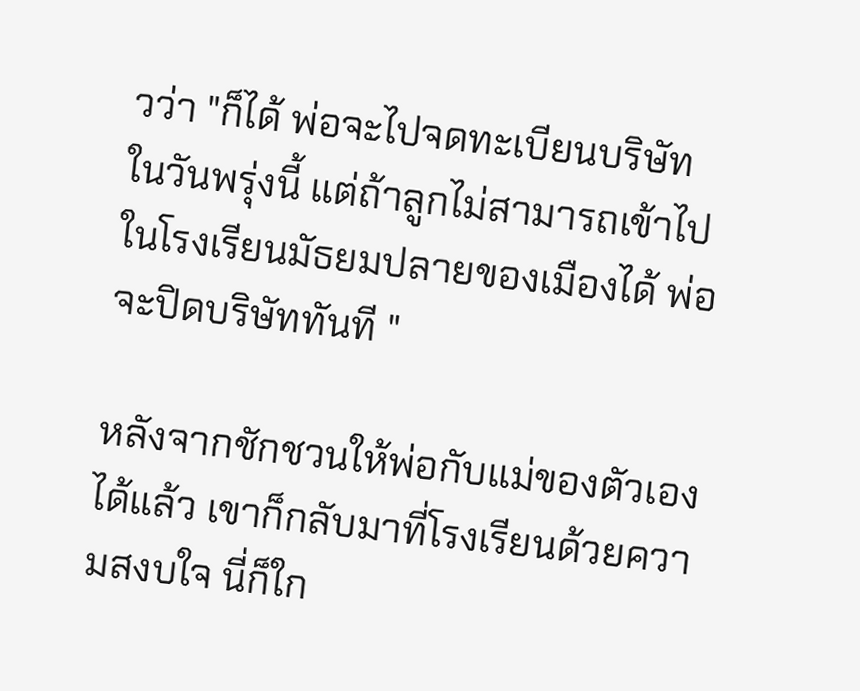วว่า "ก็ได้ พ่อจะไปจดทะเบียนบริษัท ในวันพรุ่งนี้ แต่ถ้าลูกไม่สามารถเข้าไปในโรงเรียนมัธยมปลายของเมืองได้ พ่อจะปิดบริษัททันที "

หลังจากชักชวนให้พ่อกับแม่ของตัวเองได้แล้ว เขาก็กลับมาที่โรงเรียนด้วยความสงบใจ นี่ก็ใก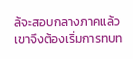ล้จะสอบกลางภาคแล้ว เขาจึงต้องเริ่มการทบท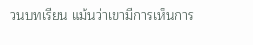วนบทเรียน แม้นว่าเขามีการเห็นการ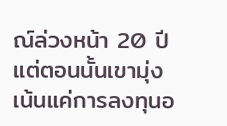ณ์ล่วงหน้า 20 ปี แต่ตอนนั้นเขามุ่งเน้นแค่การลงทุนอ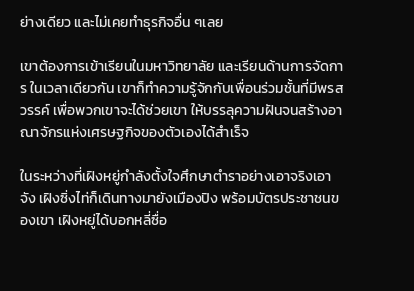ย่างเดียว และไม่เคยทำธุรกิจอื่น ๆเลย

เขาต้องการเข้าเรียนในมหาวิทยาลัย และเรียนด้านการจัดการ ในเวลาเดียวกัน เขาก็ทำความรู้จักกับเพื่อนร่วมชั้นที่มีพรสวรรค์ เพื่อพวกเขาจะได้ช่วยเขา ให้บรรลุความฝันจนสร้างอาณาจักรแห่งเศรษฐกิจของตัวเองได้สำเร็จ

ในระหว่างที่เฝิงหยู่กำลังตั้งใจศึกษาตำราอย่างเอาจริงเอาจัง เฝิงซิ่งไท่ก็เดินทางมายังเมืองปิง พร้อมบัตรประชาชนของเขา เฝิงหยู่ได้บอกหลี่ซื่อ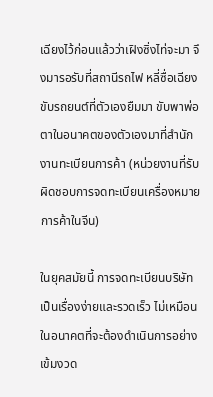เฉียงไว้ก่อนแล้วว่าเฝิงซิ่งไท่จะมา จึงมารอรับที่สถานีรถไฟ หลี่ซื่อเฉียงขับรถยนต์ที่ตัวเองยืมมา ขับพาพ่อตาในอนาคตของตัวเองมาที่สำนักงานทะเบียนการค้า (หน่วยงานที่รับผิดชอบการจดทะเบียนเครื่องหมายการค้าในจีน)

ในยุคสมัยนี้ การจดทะเบียนบริษัทเป็นเรื่องง่ายและรวดเร็ว ไม่เหมือนในอนาคตที่จะต้องดำเนินการอย่างเข้มงวด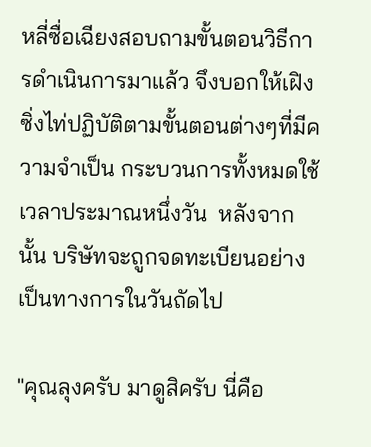หลี่ซื่อเฉียงสอบถามขั้นตอนวิธีการดำเนินการมาแล้ว จึงบอกให้เฝิงซิ่งไท่ปฏิบัติตามขั้นตอนต่างๆที่มีความจำเป็น กระบวนการทั้งหมดใช้เวลาประมาณหนึ่งวัน  หลังจากนั้น บริษัทจะถูกจดทะเบียนอย่างเป็นทางการในวันถัดไป

"คุณลุงครับ มาดูสิครับ นี่คือ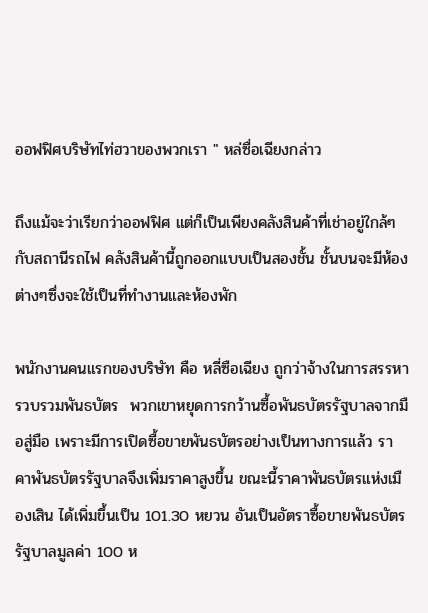ออฟฟิศบริษัทไท่ฮวาของพวกเรา " หล่ซื่อเฉียงกล่าว

ถึงแม้จะว่าเรียกว่าออฟฟิศ แต่ก็เป็นเพียงคลังสินค้าที่เช่าอยู่ใกล้ๆกับสถานีรถไฟ คลังสินค้านี้ถูกออกแบบเป็นสองชั้น ชั้นบนจะมีห้องต่างๆซึ่งจะใช้เป็นที่ทำงานและห้องพัก

พนักงานคนแรกของบริษัท คือ หลี่ซือเฉียง ถูกว่าจ้างในการสรรหารวบรวมพันธบัตร  พวกเขาหยุดการกว้านซื้อพันธบัตรรัฐบาลจากมือสู่มือ เพราะมีการเปิดซื้อขายพันธบัตรอย่างเป็นทางการแล้ว ราคาพันธบัตรรัฐบาลจึงเพิ่มราคาสูงขึ้น ขณะนี้ราคาพันธบัตรแห่งเมืองเสิน ได้เพิ่มขึ้นเป็น 101.30 หยวน อันเป็นอัตราซื้อขายพันธบัตรรัฐบาลมูลค่า 100 ห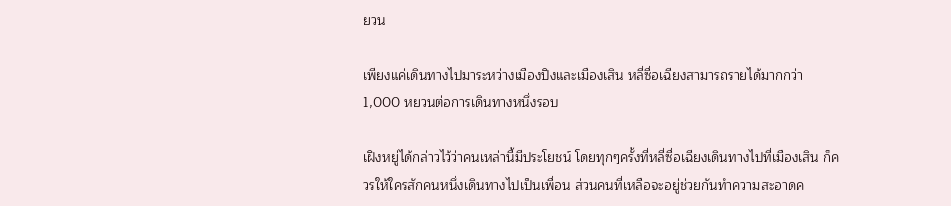ยวน

เพียงแค่เดินทางไปมาระหว่างเมืองปิงและเมืองเสิน หลี่ซื่อเฉียงสามารถรายได้มากกว่า 1,000 หยวนต่อการเดินทางหนึ่งรอบ

เฝิงหยู่ได้กล่าวไว้ว่าคนเหล่านี้มีประโยชน์ โดยทุกๆครั้งที่หลี่ซื่อเฉียงเดินทางไปที่เมืองเสิน ก็ควรให้ใครสักคนหนึ่งเดินทางไปเป็นเพื่อน ส่วนคนที่เหลือจะอยู่ช่วยกันทำความสะอาดค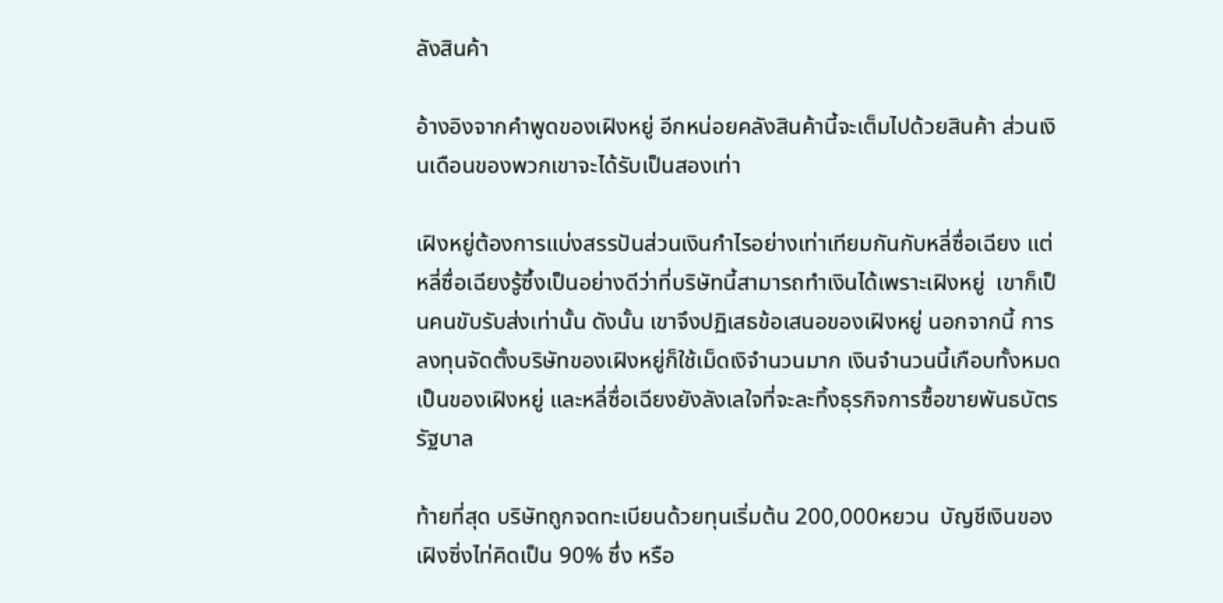ลังสินค้า

อ้างอิงจากคำพูดของเฝิงหยู่ อีกหน่อยคลังสินค้านี้จะเต็มไปด้วยสินค้า ส่วนเงินเดือนของพวกเขาจะได้รับเป็นสองเท่า

เฝิงหยู่ต้องการแบ่งสรรปันส่วนเงินกำไรอย่างเท่าเทียมกันกับหลี่ซื่อเฉียง แต่หลี่ซื่อเฉียงรู้ซึ้งเป็นอย่างดีว่าที่บริษัทนี้สามารถทำเงินได้เพราะเฝิงหยู่  เขาก็เป็นคนขับรับส่งเท่านั้น ดังนั้น เขาจึงปฏิเสธข้อเสนอของเฝิงหยู่ นอกจากนี้ การลงทุนจัดตั้งบริษัทของเฝิงหยู่ก็ใช้เม็ดเงิจำนวนมาก เงินจำนวนนี้เกือบทั้งหมดเป็นของเฝิงหยู่ และหลี่ซื่อเฉียงยังลังเลใจที่จะละทิ้งธุรกิจการซื้อขายพันธบัตรรัฐบาล

ท้ายที่สุด บริษัทถูกจดทะเบียนด้วยทุนเริ่มต้น 200,000หยวน  บัญชีเงินของเฝิงซิ่งไท่คิดเป็น 90% ซึ่ง หรือ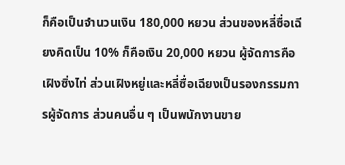ก็คือเป็นจำนวนเงิน 180,000 หยวน ส่วนของหลี่ซื่อเฉียงคิดเป็น 10% ก็คือเงิน 20,000 หยวน ผู้จัดการคือเฝิงซิ่งไท่ ส่วนเฝิงหยู่และหลี่ซื่อเฉียงเป็นรองกรรมการผู้จัดการ ส่วนคนอื่น ๆ เป็นพนักงานขาย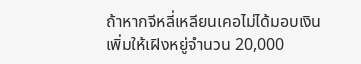ถ้าหากจีหลี่เหลียนเคอไม่ได้มอบเงินเพิ่มให้เฝิงหยู่จำนวน 20,000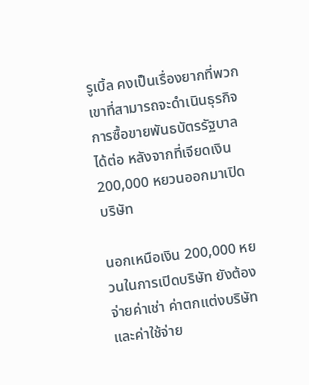รูเบิ้ล คงเป็นเรื่องยากที่พวกเขาที่สามารถจะดำเนินธุรกิจการซื้อขายพันธบัตรรัฐบาลได้ต่อ หลังจากที่เจียดเงิน 200,000 หยวนออกมาเปิดบริษัท

นอกเหนือเงิน 200,000 หยวนในการเปิดบริษัท ยังต้องจ่ายค่าเช่า ค่าตกแต่งบริษัทและค่าใช้จ่าย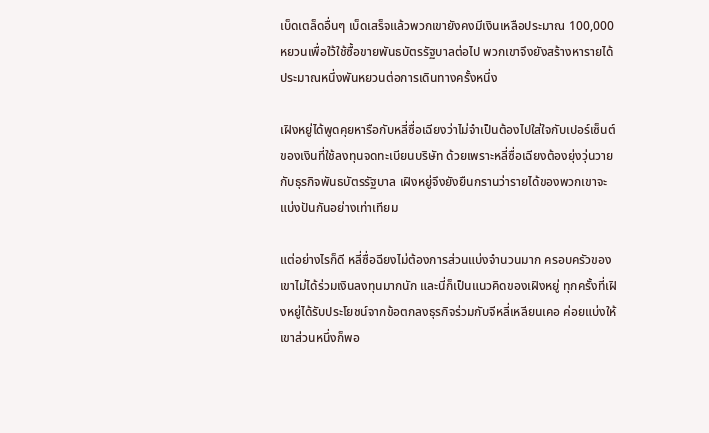เบ็ดเตล็ดอื่นๆ เบ็ดเสร็จแล้วพวกเขายังคงมีเงินเหลือประมาณ 100,000 หยวนเพื่อใว้ใช้ซื้อขายพันธบัตรรัฐบาลต่อไป พวกเขาจึงยังสร้างหารายได้ประมาณหนึ่งพันหยวนต่อการเดินทางครั้งหนึ่ง

เฝิงหยู่ได้พูดคุยหารือกับหลี่ซื่อเฉียงว่าไม่จำเป็นต้องไปใส่ใจกับเปอร์เซ็นต์ของเงินที่ใช้ลงทุนจดทะเบียนบริษัท ด้วยเพราะหลี่ซื่อเฉียงต้องยุ่งวุ่นวายกับธุรกิจพันธบัตรรัฐบาล เฝิงหยู่จึงยังยืนกรานว่ารายได้ของพวกเขาจะแบ่งปันกันอย่างเท่าเทียม

แต่อย่างไรก็ดี หลี่ซื่อฉียงไม่ต้องการส่วนแบ่งจำนวนมาก ครอบครัวของเขาไม่ได้ร่วมเงินลงทุนมากนัก และนี่ก็เป็นแนวคิดของเฝิงหยู่ ทุกครั้งที่เฝิงหยู่ได้รับประโยชน์จากข้อตกลงธุรกิจร่วมกับจีหลี่เหลียนเคอ ค่อยแบ่งให้เขาส่วนหนึ่งก็พอ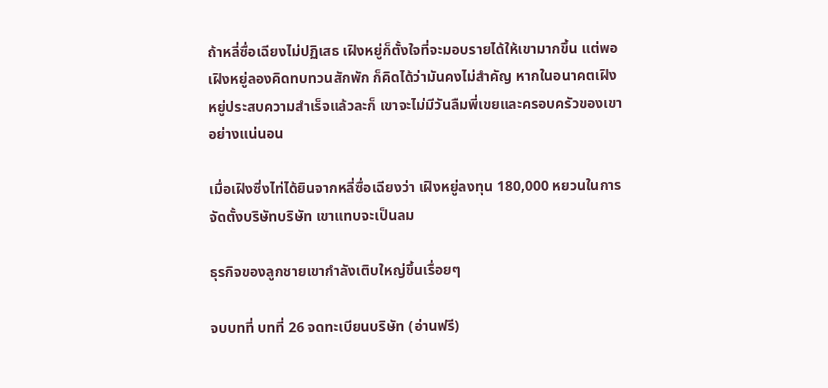ถ้าหลี่ซื่อเฉียงไม่ปฏิเสธ เฝิงหยู่ก็ตั้งใจที่จะมอบรายได้ให้เขามากขึ้น แต่พอเฝิงหยู่ลองคิดทบทวนสักพัก ก็คิดได้ว่ามันคงไม่สำคัญ หากในอนาคตเฝิงหยู่ประสบความสำเร็จแล้วละก็ เขาจะไม่มีวันลืมพี่เขยและครอบครัวของเขาอย่างแน่นอน

เมื่อเฝิงซิ่งไท่ได้ยินจากหลี่ซื่อเฉียงว่า เฝิงหยู่ลงทุน 180,000 หยวนในการจัดตั้งบริษัทบริษัท เขาแทบจะเป็นลม

ธุรกิจของลูกชายเขากำลังเติบใหญ่ขึ้นเรื่อยๆ

จบบทที่ บทที่ 26 จดทะเบียนบริษัท (อ่านฟรี)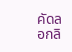คัดลอกลิ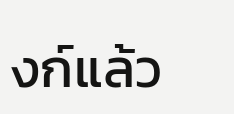งก์แล้ว